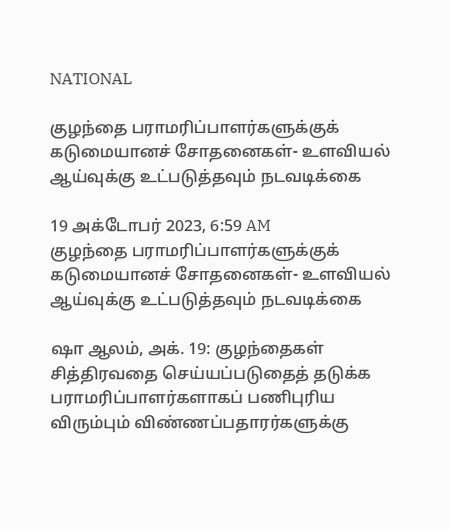NATIONAL

குழந்தை பராமரிப்பாளர்களுக்குக் கடுமையானச் சோதனைகள்- உளவியல் ஆய்வுக்கு உட்படுத்தவும் நடவடிக்கை

19 அக்டோபர் 2023, 6:59 AM
குழந்தை பராமரிப்பாளர்களுக்குக் கடுமையானச் சோதனைகள்- உளவியல் ஆய்வுக்கு உட்படுத்தவும் நடவடிக்கை

ஷா ஆலம், அக். 19: குழந்தைகள் சித்திரவதை செய்யப்படுதைத் தடுக்க  பராமரிப்பாளர்களாகப் பணிபுரிய விரும்பும் விண்ணப்பதாரர்களுக்கு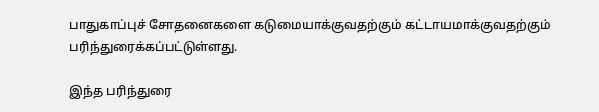பாதுகாப்புச் சோதனைகளை கடுமையாக்குவதற்கும் கட்டாயமாக்குவதற்கும் பரிந்துரைக்கப்பட்டுள்ளது.

இந்த பரிந்துரை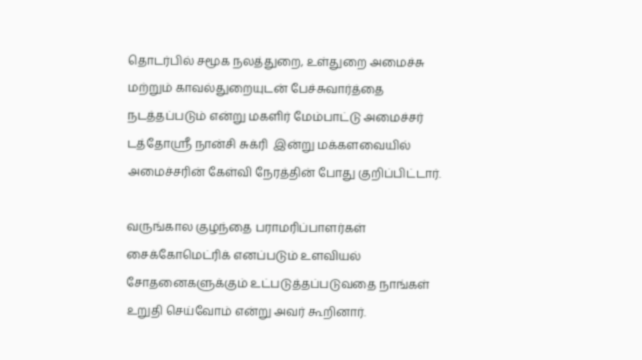தொடர்பில் சமூக நலத்துறை, உள்துறை அமைச்சு மற்றும் காவல்துறையுடன் பேச்சுவார்த்தை நடத்தப்படும் என்று மகளிர் மேம்பாட்டு அமைச்சர் டத்தோஸ்ரீ நான்சி சுக்ரி  இன்று மக்களவையில் அமைச்சரின் கேள்வி நேரத்தின் போது குறிப்பிட்டார்.

வருங்கால குழந்தை பராமரிப்பாளர்கள் சைக்கோமெட்ரிக் எனப்படும் உளவியல் சோதனைகளுக்கும் உட்படுத்தப்படுவதை நாங்கள் உறுதி செய்வோம் என்று அவர் கூறினார்.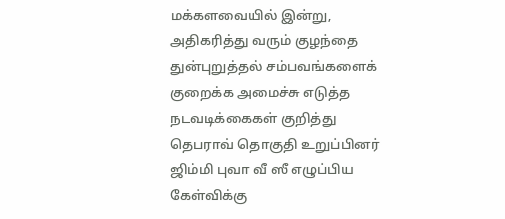மக்களவையில் இன்று, அதிகரித்து வரும் குழந்தை துன்புறுத்தல் சம்பவங்களைக் குறைக்க அமைச்சு எடுத்த நடவடிக்கைகள் குறித்து தெபராவ் தொகுதி உறுப்பினர்  ஜிம்மி புவா வீ ஸீ எழுப்பிய  கேள்விக்கு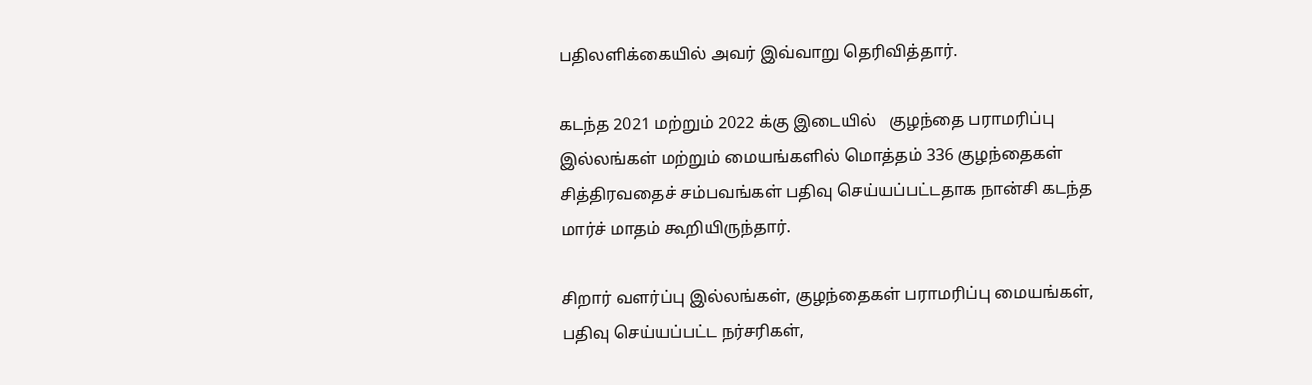பதிலளிக்கையில் அவர் இவ்வாறு தெரிவித்தார்.

கடந்த 2021 மற்றும் 2022 க்கு இடையில்   குழந்தை பராமரிப்பு இல்லங்கள் மற்றும் மையங்களில் மொத்தம் 336 குழந்தைகள் சித்திரவதைச் சம்பவங்கள் பதிவு செய்யப்பட்டதாக நான்சி கடந்த மார்ச் மாதம் கூறியிருந்தார்.

சிறார் வளர்ப்பு இல்லங்கள், குழந்தைகள் பராமரிப்பு மையங்கள், பதிவு செய்யப்பட்ட நர்சரிகள்,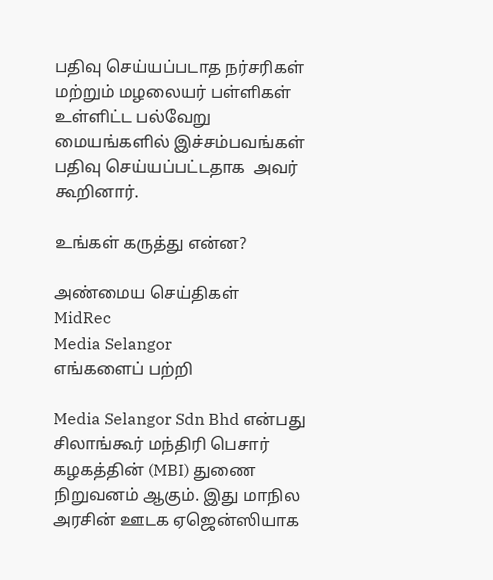பதிவு செய்யப்படாத நர்சரிகள் மற்றும் மழலையர் பள்ளிகள் உள்ளிட்ட பல்வேறு மையங்களில் இச்சம்பவங்கள் பதிவு செய்யப்பட்டதாக  அவர் கூறினார்.

உங்கள் கருத்து என்ன?

அண்மைய செய்திகள்
MidRec
Media Selangor
எங்களைப் பற்றி

Media Selangor Sdn Bhd என்பது சிலாங்கூர் மந்திரி பெசார் கழகத்தின் (MBI) துணை நிறுவனம் ஆகும். இது மாநில அரசின் ஊடக ஏஜென்ஸியாக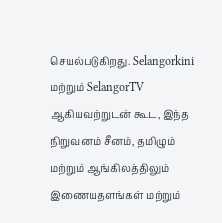செயல்படுகிறது. Selangorkini மற்றும் SelangorTV ஆகியவற்றுடன் கூட, இந்த நிறுவனம் சீனம், தமிழும் மற்றும் ஆங்கிலத்திலும் இணையதளங்கள் மற்றும்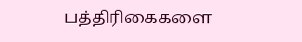பத்திரிகைகளை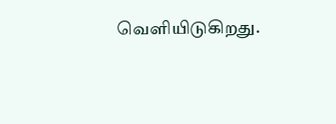வெளியிடுகிறது.